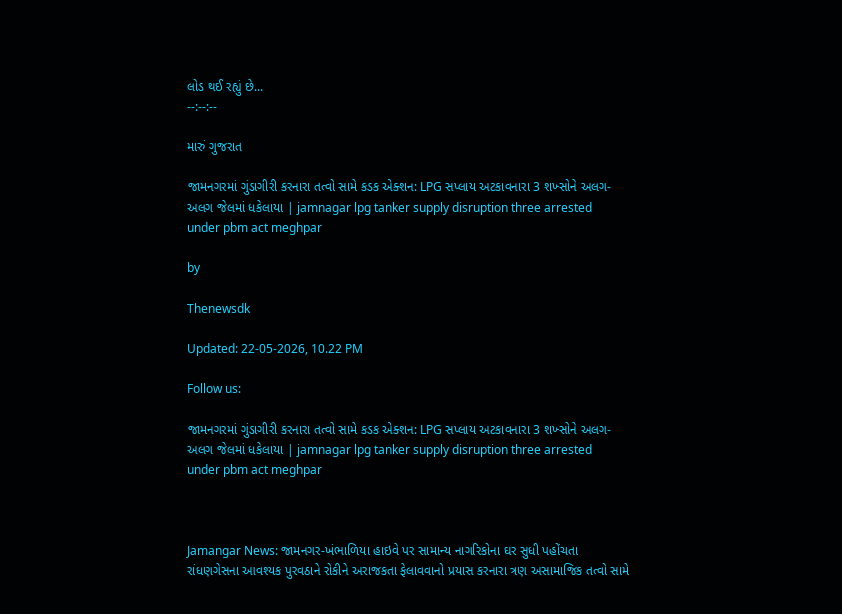લોડ થઈ રહ્યું છે...
--:--:--

મારું ગુજરાત

જામનગરમાં ગુંડાગીરી કરનારા તત્વો સામે કડક એક્શન: LPG સપ્લાય અટકાવનારા 3 શખ્સોને અલગ-અલગ જેલમાં ધકેલાયા | jamnagar lpg tanker supply disruption three arrested under pbm act meghpar

by

Thenewsdk

Updated: 22-05-2026, 10.22 PM

Follow us:

જામનગરમાં ગુંડાગીરી કરનારા તત્વો સામે કડક એક્શન: LPG સપ્લાય અટકાવનારા 3 શખ્સોને અલગ-અલગ જેલમાં ધકેલાયા | jamnagar lpg tanker supply disruption three arrested under pbm act meghpar



Jamangar News: જામનગર-ખંભાળિયા હાઇવે પર સામાન્ય નાગરિકોના ઘર સુધી પહોંચતા રાંધણગેસના આવશ્યક પુરવઠાને રોકીને અરાજકતા ફેલાવવાનો પ્રયાસ કરનારા ત્રણ અસામાજિક તત્વો સામે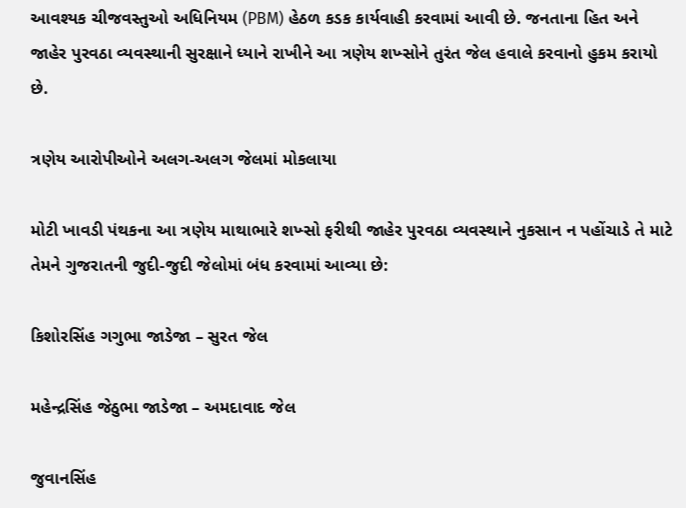આવશ્યક ચીજવસ્તુઓ અધિનિયમ (PBM) હેઠળ કડક કાર્યવાહી કરવામાં આવી છે. જનતાના હિત અને જાહેર પુરવઠા વ્યવસ્થાની સુરક્ષાને ધ્યાને રાખીને આ ત્રણેય શખ્સોને તુરંત જેલ હવાલે કરવાનો હુકમ કરાયો છે.

ત્રણેય આરોપીઓને અલગ-અલગ જેલમાં મોકલાયા

મોટી ખાવડી પંથકના આ ત્રણેય માથાભારે શખ્સો ફરીથી જાહેર પુરવઠા વ્યવસ્થાને નુકસાન ન પહોંચાડે તે માટે તેમને ગુજરાતની જુદી-જુદી જેલોમાં બંધ કરવામાં આવ્યા છે:

કિશોરસિંહ ગગુભા જાડેજા – સુરત જેલ

મહેન્દ્રસિંહ જેઠુભા જાડેજા – અમદાવાદ જેલ

જુવાનસિંહ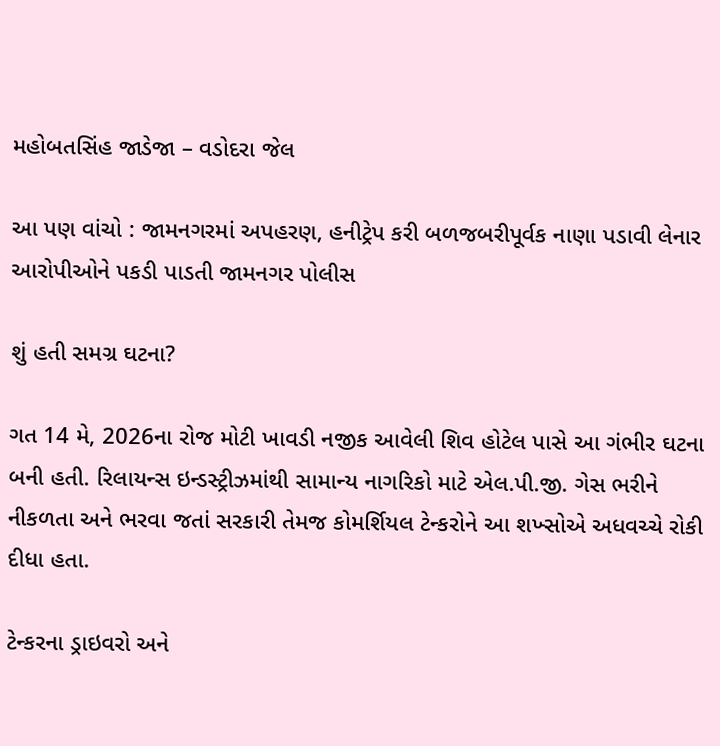મહોબતસિંહ જાડેજા – વડોદરા જેલ

આ પણ વાંચો : જામનગરમાં અપહરણ, હનીટ્રેપ કરી બળજબરીપૂર્વક નાણા પડાવી લેનાર આરોપીઓને પકડી પાડતી જામનગર પોલીસ

શું હતી સમગ્ર ઘટના?

ગત 14 મે, 2026ના રોજ મોટી ખાવડી નજીક આવેલી શિવ હોટેલ પાસે આ ગંભીર ઘટના બની હતી. રિલાયન્સ ઇન્ડસ્ટ્રીઝમાંથી સામાન્ય નાગરિકો માટે એલ.પી.જી. ગેસ ભરીને નીકળતા અને ભરવા જતાં સરકારી તેમજ કોમર્શિયલ ટેન્કરોને આ શખ્સોએ અધવચ્ચે રોકી દીધા હતા.

ટેન્કરના ડ્રાઇવરો અને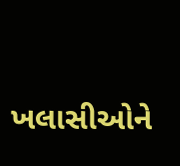ખલાસીઓને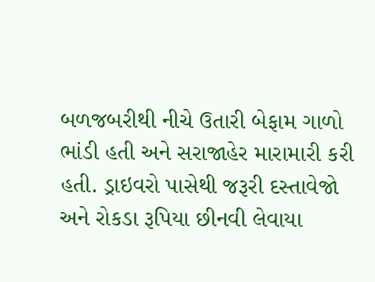બળજબરીથી નીચે ઉતારી બેફામ ગાળો ભાંડી હતી અને સરાજાહેર મારામારી કરી હતી. ડ્રાઇવરો પાસેથી જરૂરી દસ્તાવેજો અને રોકડા રૂપિયા છીનવી લેવાયા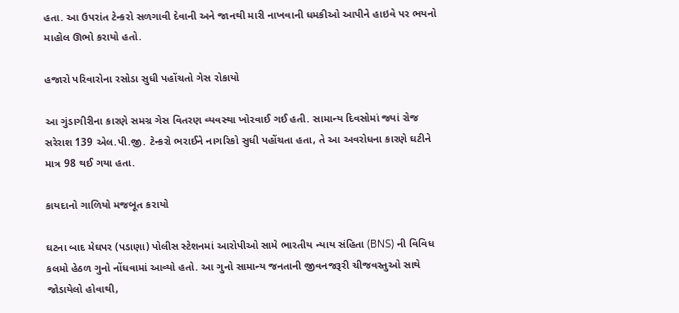હતા. આ ઉપરાંત ટેન્કરો સળગાવી દેવાની અને જાનથી મારી નાખવાની ધમકીઓ આપીને હાઇવે પર ભયનો માહોલ ઊભો કરાયો હતો.

હજારો પરિવારોના રસોડા સુધી પહોંચતો ગેસ રોકાયો

આ ગુંડાગીરીના કારણે સમગ્ર ગેસ વિતરણ વ્યવસ્થા ખોરવાઈ ગઈ હતી. સામાન્ય દિવસોમાં જ્યાં રોજ સરેરાશ 139 એલ.પી.જી. ટેન્કરો ભરાઈને નાગરિકો સુધી પહોંચતા હતા, તે આ અવરોધના કારણે ઘટીને માત્ર 98 થઈ ગયા હતા.

કાયદાનો ગાળિયો મજબૂત કરાયો

ઘટના બાદ મેઘપર (પડાણા) પોલીસ સ્ટેશનમાં આરોપીઓ સામે ભારતીય ન્યાય સંહિતા (BNS) ની વિવિધ કલમો હેઠળ ગુનો નોંધવામાં આવ્યો હતો. આ ગુનો સામાન્ય જનતાની જીવનજરૂરી ચીજવસ્તુઓ સાથે જોડાયેલો હોવાથી,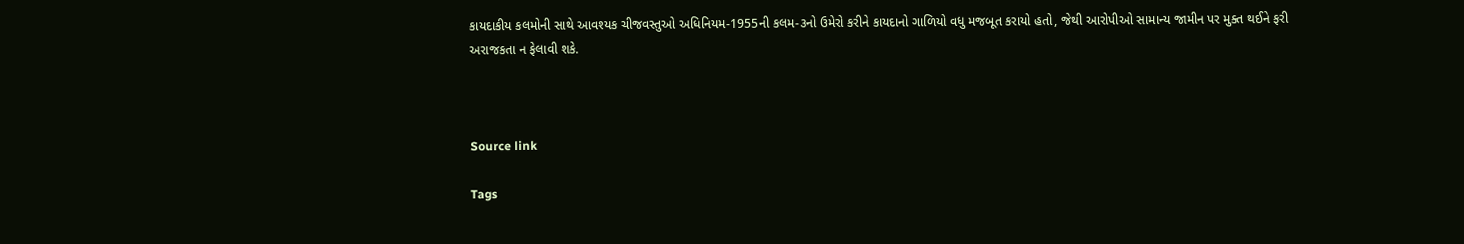કાયદાકીય કલમોની સાથે આવશ્યક ચીજવસ્તુઓ અધિનિયમ-1955ની કલમ-૩નો ઉમેરો કરીને કાયદાનો ગાળિયો વધુ મજબૂત કરાયો હતો, જેથી આરોપીઓ સામાન્ય જામીન પર મુક્ત થઈને ફરી અરાજકતા ન ફેલાવી શકે.



Source link

Tags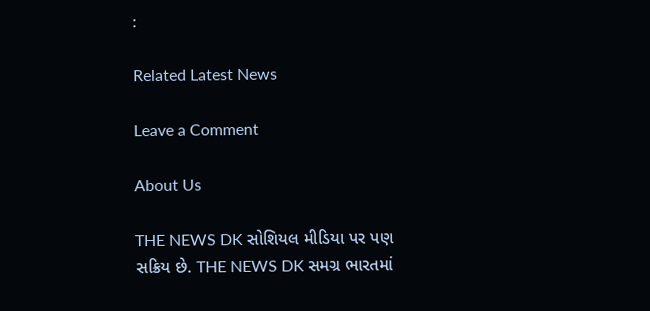:

Related Latest News

Leave a Comment

About Us

THE NEWS DK સોશિયલ મીડિયા પર પણ સક્રિય છે. THE NEWS DK સમગ્ર ભારતમાં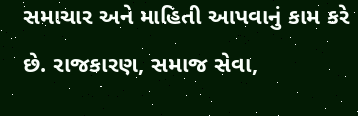સમાચાર અને માહિતી આપવાનું કામ કરે છે. રાજકારણ, સમાજ સેવા,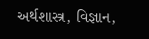અર્થશાસ્ત્ર, વિજ્ઞાન,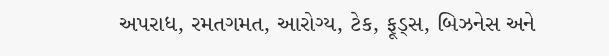અપરાધ, રમતગમત, આરોગ્ય, ટેક, ફૂડ્સ, બિઝનેસ અને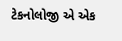ટેકનોલોજી એ એક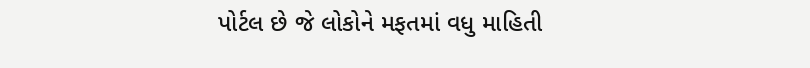પોર્ટલ છે જે લોકોને મફતમાં વધુ માહિતી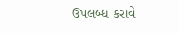ઉપલબ્ધ કરાવે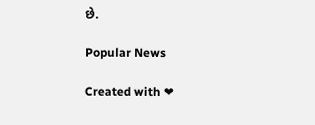છે.

Popular News

Created with ❤